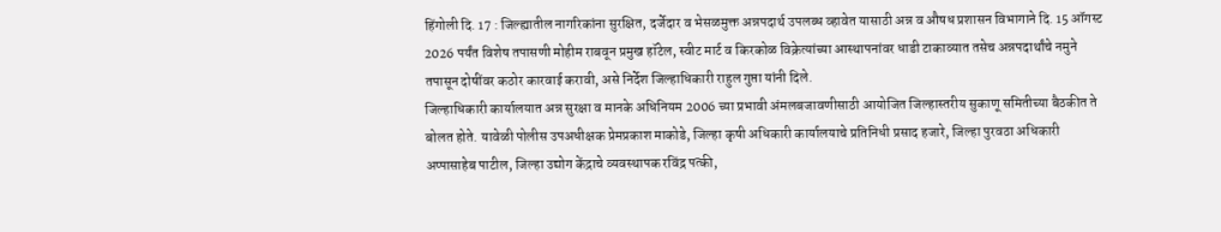हिंगोली दि. 17 : जिल्ह्यातील नागरिकांना सुरक्षित, दर्जेदार व भेसळमुक्त अन्नपदार्थ उपलब्ध व्हावेत यासाठी अन्न व औषध प्रशासन विभागाने दि. 15 ऑगस्ट 2026 पर्यंत विशेष तपासणी मोहीम राबवून प्रमुख हॉटेल, स्वीट मार्ट व किरकोळ विक्रेत्यांच्या आस्थापनांवर धाडी टाकाव्यात तसेच अन्नपदार्थांचे नमुने तपासून दोषींवर कठोर कारवाई करावी, असे निर्देश जिल्हाधिकारी राहुल गुप्ता यांनी दिले.
जिल्हाधिकारी कार्यालयात अन्न सुरक्षा व मानके अधिनियम 2006 च्या प्रभावी अंमलबजावणीसाठी आयोजित जिल्हास्तरीय सुकाणू समितीच्या बैठकीत ते बोलत होते. यावेळी पोलीस उपअधीक्षक प्रेमप्रकाश माकोडे, जिल्हा कृषी अधिकारी कार्यालयाचे प्रतिनिधी प्रसाद हजारे, जिल्हा पुरवठा अधिकारी अप्पासाहेब पाटील, जिल्हा उद्योग केंद्राचे व्यवस्थापक रविंद्र पत्की,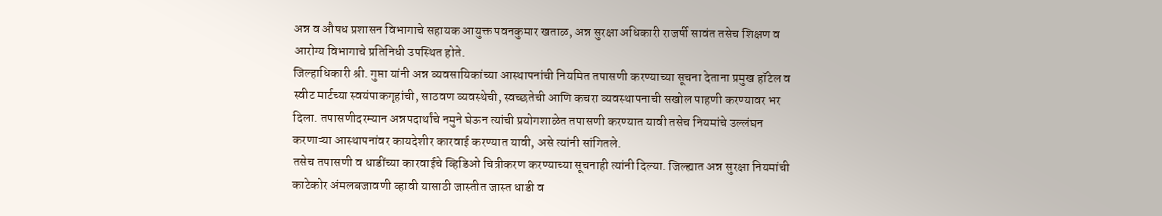अन्न व औषध प्रशासन विभागाचे सहायक आयुक्त पवनकुमार खताळ, अन्न सुरक्षा अधिकारी राजर्षी सावंत तसेच शिक्षण व आरोग्य विभागाचे प्रतिनिधी उपस्थित होते.
जिल्हाधिकारी श्री. गुप्ता यांनी अन्न व्यवसायिकांच्या आस्थापनांची नियमित तपासणी करण्याच्या सूचना देताना प्रमुख हॉटेल व स्वीट मार्टच्या स्वयंपाकगृहांची, साठवण व्यवस्थेची, स्वच्छतेची आणि कचरा व्यवस्थापनाची सखोल पाहणी करण्यावर भर दिला. तपासणीदरम्यान अन्नपदार्थांचे नमुने घेऊन त्यांची प्रयोगशाळेत तपासणी करण्यात यावी तसेच नियमांचे उल्लंघन करणाऱ्या आस्थापनांवर कायदेशीर कारवाई करण्यात यावी, असे त्यांनी सांगितले.
तसेच तपासणी व धाडींच्या कारवाईचे व्हिडिओ चित्रीकरण करण्याच्या सूचनाही त्यांनी दिल्या. जिल्ह्यात अन्न सुरक्षा नियमांची काटेकोर अंमलबजावणी व्हावी यासाठी जास्तीत जास्त धाडी व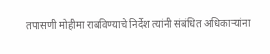तपासणी मोहीमा राबविण्याचे निर्देश त्यांनी संबंधित अधिकाऱ्यांना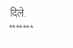दिले.
*******